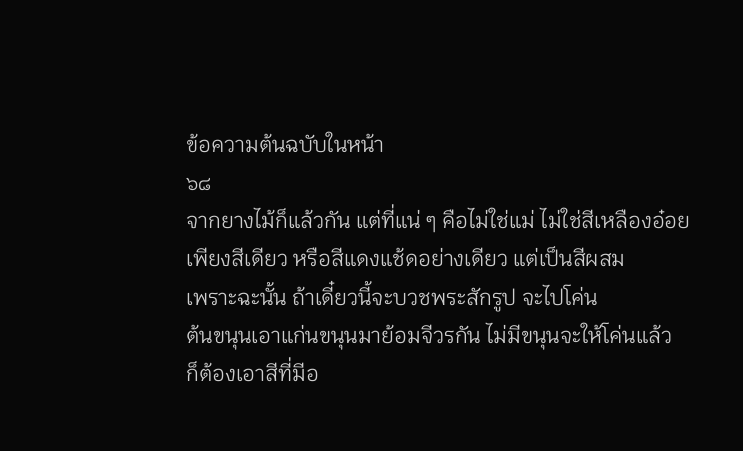ข้อความต้นฉบับในหน้า
๖๘
จากยางไม้ก็แล้วกัน แต่ที่แน่ ๆ คือไม่ใช่แม่ ไม่ใช่สีเหลืองอ๋อย
เพียงสีเดียว หรือสีแดงแช้ดอย่างเดียว แต่เป็นสีผสม
เพราะฉะนั้น ถ้าเดี๋ยวนี้จะบวชพระสักรูป จะไปโค่น
ต้นขนุนเอาแก่นขนุนมาย้อมจีวรกัน ไม่มีขนุนจะให้โค่นแล้ว
ก็ต้องเอาสีที่มีอ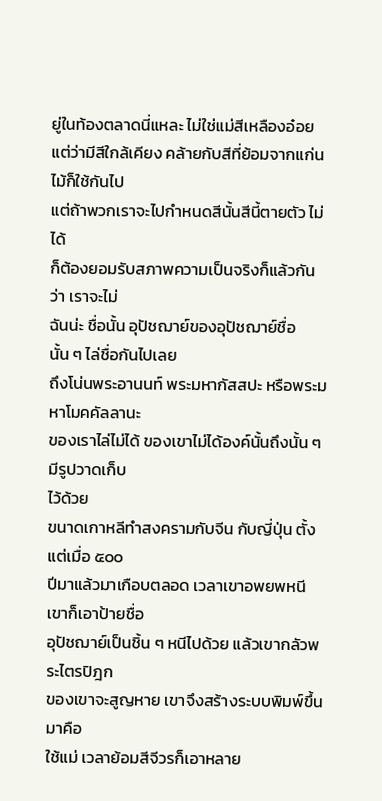ยู่ในท้องตลาดนี่แหละ ไม่ใช่แม่สีเหลืองอ๋อย
แต่ว่ามีสีใกล้เคียง คล้ายกับสีที่ย้อมจากแก่นไม้ก็ใช้กันไป
แต่ถ้าพวกเราจะไปกำหนดสีนั้นสีนี้ตายตัว ไม่ได้
ก็ต้องยอมรับสภาพความเป็นจริงก็แล้วกันว่า เราจะไม่
ฉันน่ะ ชื่อนั้น อุปัชฌาย์ของอุปัชฌาย์ชื่อนั้น ๆ ไล่ชื่อกันไปเลย
ถึงโน่นพระอานนท์ พระมหากัสสปะ หรือพระมหาโมคคัลลานะ
ของเราไล่ไม่ได้ ของเขาไม่ได้องค์นั้นถึงนั้น ๆ มีรูปวาดเก็บ
ไว้ด้วย
ขนาดเกาหลีทำสงครามกับจีน กับญี่ปุ่น ตั้งแต่เมื่อ ๕๐๐
ปีมาแล้วมาเกือบตลอด เวลาเขาอพยพหนี เขาก็เอาป้ายชื่อ
อุปัชฌาย์เป็นชิ้น ๆ หนีไปด้วย แล้วเขากลัวพระไตรปิฎก
ของเขาจะสูญหาย เขาจึงสร้างระบบพิมพ์ขึ้นมาคือ
ใช้แม่ เวลาย้อมสีจีวรก็เอาหลาย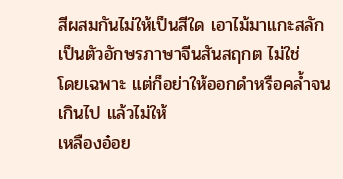สีผสมกันไม่ให้เป็นสีใด เอาไม้มาแกะสลักเป็นตัวอักษรภาษาจีนสันสฤกต ไม่ใช่
โดยเฉพาะ แต่ก็อย่าให้ออกดำหรือคล้ำจนเกินไป แล้วไม่ให้
เหลืองอ๋อย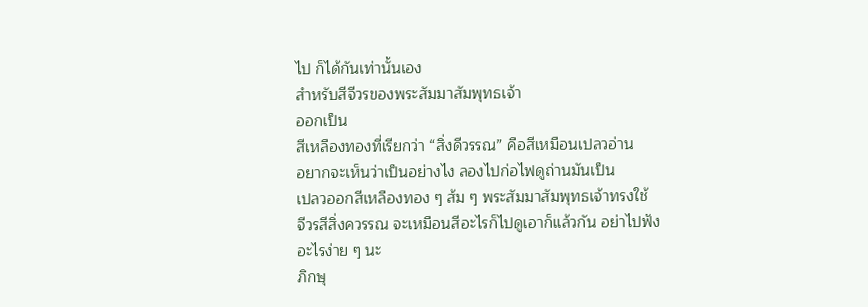ไป ก็ได้กันเท่านั้นเอง
สำหรับสีจีวรของพระสัมมาสัมพุทธเจ้า
ออกเป็น
สีเหลืองทองที่เรียกว่า “สิ่งดีวรรณ” คือสีเหมือนเปลวอ่าน
อยากจะเห็นว่าเป็นอย่างไง ลองไปก่อไฟดูถ่านมันเป็น
เปลวออกสีเหลืองทอง ๆ ส้ม ๆ พระสัมมาสัมพุทธเจ้าทรงใช้
จีวรสีสิ่งควรรณ จะเหมือนสีอะไรก็ไปดูเอาก็แล้วกัน อย่าไปฟัง
อะไรง่าย ๆ นะ
ภิกษุ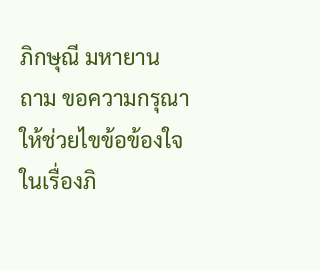ภิกษุณี มหายาน
ถาม ขอความกรุณาให้ช่วยไขข้อข้องใจในเรื่องภิ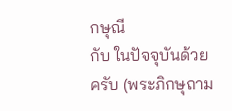กษุณี
กับ ในปัจจุบันด้วยครับ (พระภิกษุถาม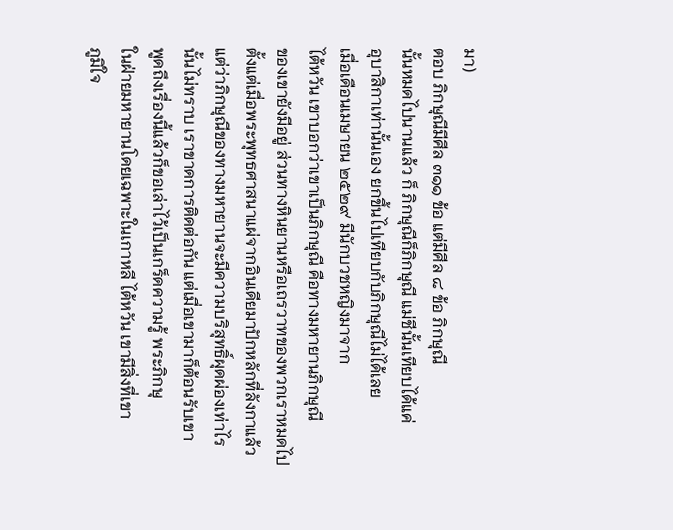มา)
ตอบ ภิกษุณีมีศีล ๓๑๑ ข้อ แต่มีศีล ๘ ข้อ ภิกษุณี
นั้นหมดไปนานแล้ว ก็ ภิกษุณีก็ภิกษุณี แม่ชีนั้นเทียบได้แค่
อุบาสิกาเท่านั้นเอง ยกขึ้นไปเทียบกับภิกษุณีไม่ได้เลย
เมื่อเดือนเมษายน ๒๕๒๙ มีนักบวชหญิงมาจาก
ไต้หวัน เขาบอกว่าเขาเป็นภิกษุณี คือทางมหายานภิกษุณี
ของเขายังมีอยู่ ส่วนทางหินยานหรือเถรวาทของพวกเราหมดไป
ตั้งแต่เมื่อพระพุทธศาสนาแผ่จากอินเดียมาปักหลักที่ลังกาแล้ว
แต่ว่าภิกษุณีของทางมหายานจะมีความบริสุทธิ์ผุดผ่องเท่าไร
นั้นไม่ทราบ เราขาดการติดต่อกัน แต่เมื่อเขามาก็ต้อนรับเขา
พูดถึงเรื่องนี้แล้วก็ขอเล่าไว้เป็นเกร็ดความรู้ พระภิกษุ
ในฝ่ายมหายานโดยเฉพาะในเกาหลี ไต้หวัน เขามีสิ่งที่เขา
ภูมิใจ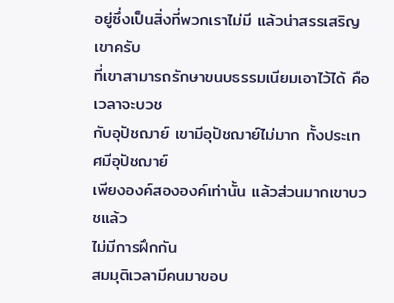อยู่ซึ่งเป็นสิ่งที่พวกเราไม่มี แล้วน่าสรรเสริญเขาครับ
ที่เขาสามารถรักษาขนบธรรมเนียมเอาไว้ได้ คือเวลาจะบวช
กับอุปัชฌาย์ เขามีอุปัชฌาย์ไม่มาก ทั้งประเทศมีอุปัชฌาย์
เพียงองค์สององค์เท่านั้น แล้วส่วนมากเขาบวชแล้ว
ไม่มีการฝึกกัน
สมมุติเวลามีคนมาขอบ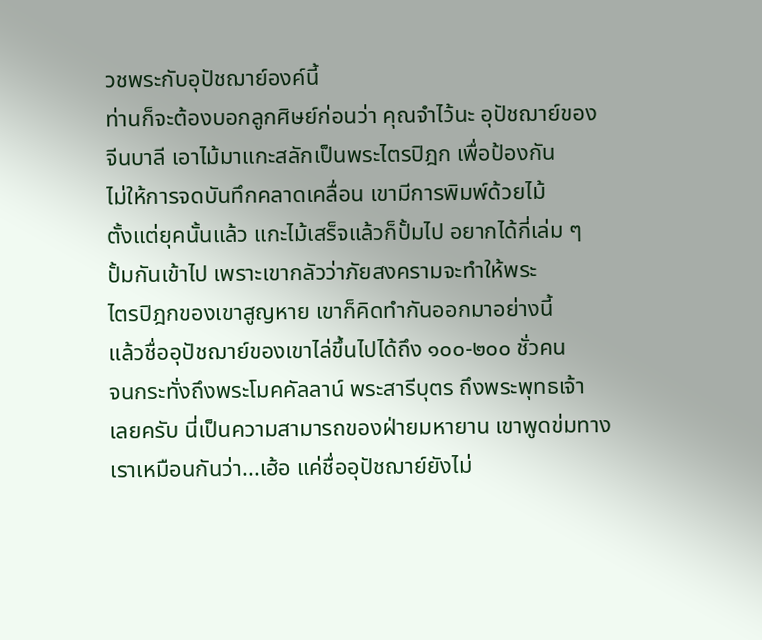วชพระกับอุปัชฌาย์องค์นี้
ท่านก็จะต้องบอกลูกศิษย์ก่อนว่า คุณจำไว้นะ อุปัชฌาย์ของ
จีนบาลี เอาไม้มาแกะสลักเป็นพระไตรปิฎก เพื่อป้องกัน
ไม่ให้การจดบันทึกคลาดเคลื่อน เขามีการพิมพ์ด้วยไม้
ตั้งแต่ยุคนั้นแล้ว แกะไม้เสร็จแล้วก็ปั้มไป อยากได้กี่เล่ม ๆ
ปั้มกันเข้าไป เพราะเขากลัวว่าภัยสงครามจะทำให้พระ
ไตรปิฎกของเขาสูญหาย เขาก็คิดทำกันออกมาอย่างนี้
แล้วชื่ออุปัชฌาย์ของเขาไล่ขึ้นไปได้ถึง ๑๐๐-๒๐๐ ชั่วคน
จนกระทั่งถึงพระโมคคัลลาน์ พระสารีบุตร ถึงพระพุทธเจ้า
เลยครับ นี่เป็นความสามารถของฝ่ายมหายาน เขาพูดข่มทาง
เราเหมือนกันว่า...เฮ้อ แค่ชื่ออุปัชฌาย์ยังไม่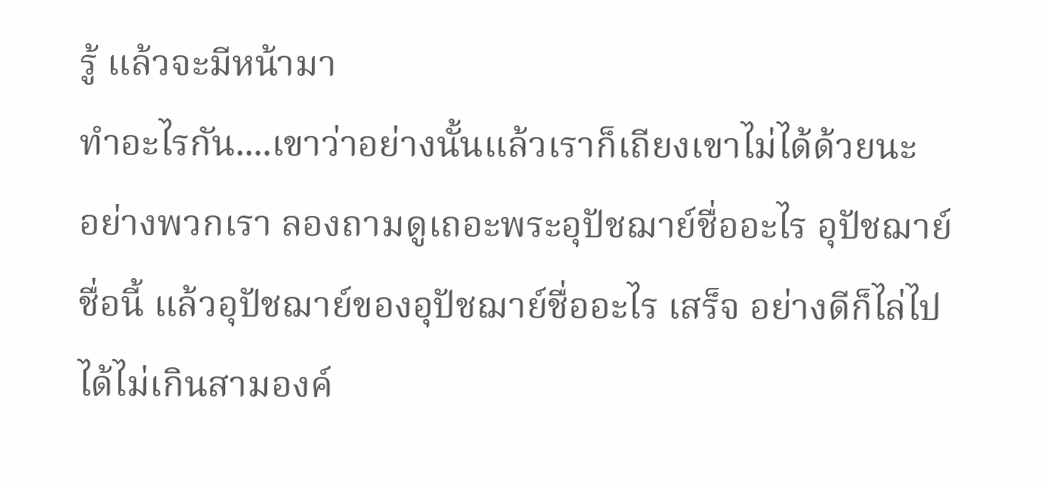รู้ แล้วจะมีหน้ามา
ทำอะไรกัน....เขาว่าอย่างนั้นแล้วเราก็เถียงเขาไม่ได้ด้วยนะ
อย่างพวกเรา ลองถามดูเถอะพระอุปัชฌาย์ชื่ออะไร อุปัชฌาย์
ชื่อนี้ แล้วอุปัชฌาย์ของอุปัชฌาย์ชื่ออะไร เสร็จ อย่างดีก็ไล่ไป
ได้ไม่เกินสามองค์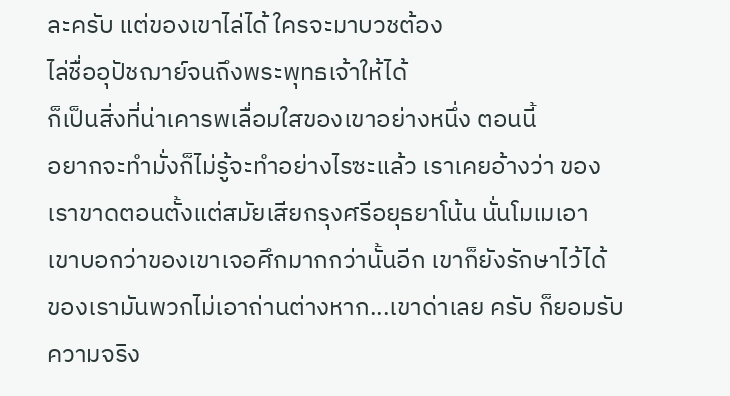ละครับ แต่ของเขาไล่ได้ ใครจะมาบวชต้อง
ไล่ชื่ออุปัชฌาย์จนถึงพระพุทธเจ้าให้ได้
ก็เป็นสิ่งที่น่าเคารพเลื่อมใสของเขาอย่างหนึ่ง ตอนนี้
อยากจะทำมั่งก็ไม่รู้จะทำอย่างไรซะแล้ว เราเคยอ้างว่า ของ
เราขาดตอนตั้งแต่สมัยเสียกรุงศรีอยุธยาโน้น นั่นโมเมเอา
เขาบอกว่าของเขาเจอศึกมากกว่านั้นอีก เขาก็ยังรักษาไว้ได้
ของเรามันพวกไม่เอาถ่านต่างหาก...เขาด่าเลย ครับ ก็ยอมรับ
ความจริง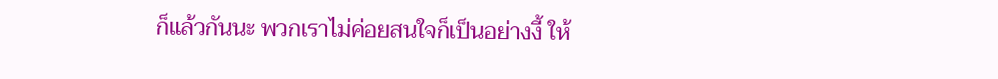ก็แล้วกันนะ พวกเราไม่ค่อยสนใจก็เป็นอย่างงี้ ให้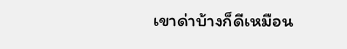เขาด่าบ้างก็ดีเหมือน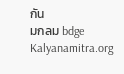กัน
มกลม bdge
Kalyanamitra.org